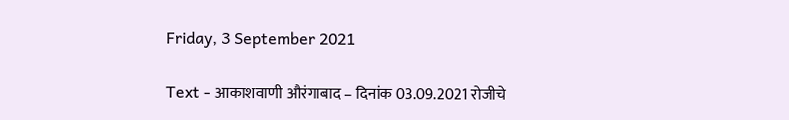Friday, 3 September 2021

Text - आकाशवाणी औरंगाबाद – दिनांक 03.09.2021 रोजीचे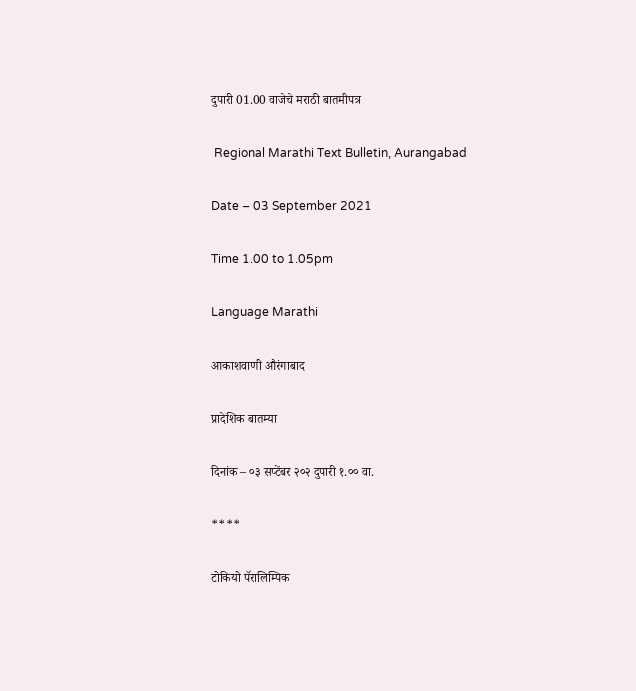दुपारी 01.00 वाजेचे मराठी बातमीपत्र

 Regional Marathi Text Bulletin, Aurangabad

Date – 03 September 2021

Time 1.00 to 1.05pm

Language Marathi

आकाशवाणी औरंगाबाद

प्रादेशिक बातम्या

दिनांक – ०३ सप्टेंबर २०२ दुपारी १.०० वा.

****

टोकियो पॅरालिम्पिक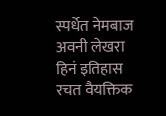स्पर्धेत नेमबाज अवनी लेखरा हिनं इतिहास रचत वैयक्तिक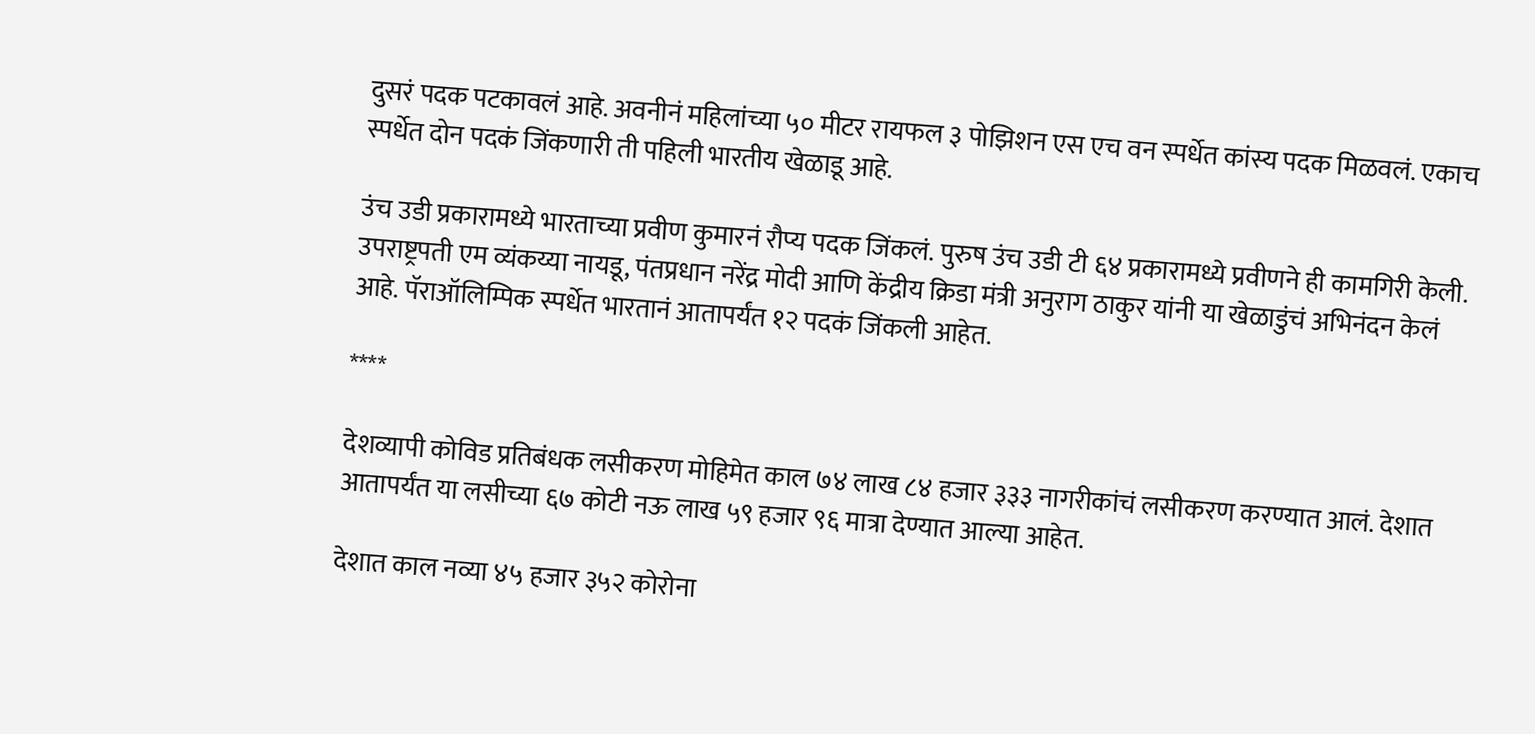दुसरं पदक पटकावलं आहे. अवनीनं महिलांच्या ५० मीटर रायफल ३ पोझिशन एस एच वन स्पर्धेत कांस्य पदक मिळवलं. एकाच स्पर्धेत दोन पदकं जिंकणारी ती पहिली भारतीय खेळाडू आहे.

उंच उडी प्रकारामध्ये भारताच्या प्रवीण कुमारनं रौप्य पदक जिंकलं. पुरुष उंच उडी टी ६४ प्रकारामध्ये प्रवीणने ही कामगिरी केली. उपराष्ट्रपती एम व्यंकय्या नायडू, पंतप्रधान नरेंद्र मोदी आणि केंद्रीय क्रिडा मंत्री अनुराग ठाकुर यांनी या खेळाडुंचं अभिनंदन केलं आहे. पॅराऑलिम्पिक स्पर्धेत भारतानं आतापर्यंत १२ पदकं जिंकली आहेत.

****

देशव्यापी कोविड प्रतिबंधक लसीकरण मोहिमेत काल ७४ लाख ८४ हजार ३३३ नागरीकांचं लसीकरण करण्यात आलं. देशात आतापर्यंत या लसीच्या ६७ कोटी नऊ लाख ५९ हजार ९६ मात्रा देण्यात आल्या आहेत.

देशात काल नव्या ४५ हजार ३५२ कोरोना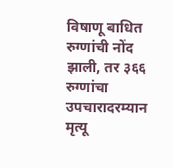विषाणू बाधित रुग्णांची नोंद झाली, तर ३६६ रुग्णांचा उपचारादरम्यान मृत्यू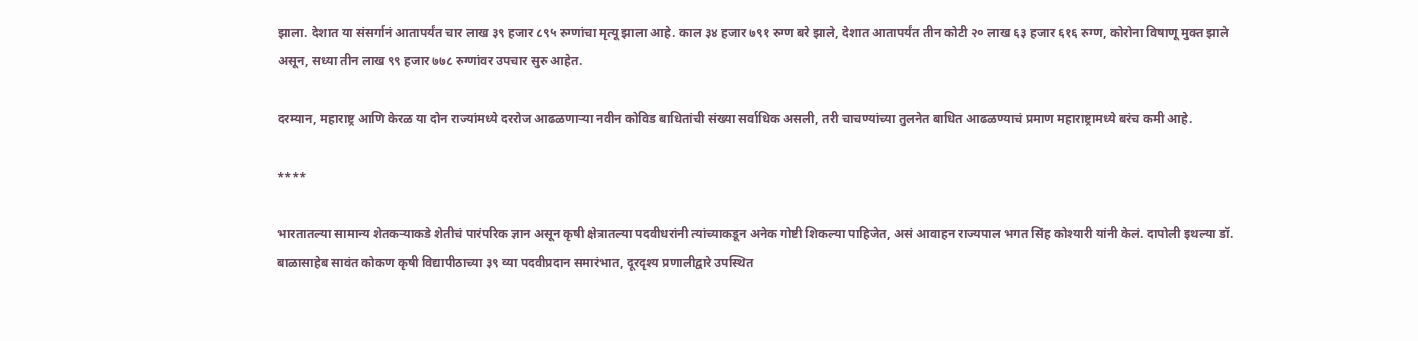झाला. देशात या संसर्गानं आतापर्यंत चार लाख ३९ हजार ८९५ रुग्णांचा मृत्यू झाला आहे. काल ३४ हजार ७९१ रुग्ण बरे झाले, देशात आतापर्यंत तीन कोटी २० लाख ६३ हजार ६१६ रुग्ण, कोरोना विषाणू मुक्त झाले असून, सध्या तीन लाख ९९ हजार ७७८ रुग्णांवर उपचार सुरु आहेत.

दरम्यान, महाराष्ट्र आणि केरळ या दोन राज्यांमध्ये दररोज आढळणाऱ्या नवीन कोविड बाधितांची संख्या सर्वाधिक असली, तरी चाचण्यांच्या तुलनेत बाधित आढळण्याचं प्रमाण महाराष्ट्रामध्ये बरंच कमी आहे.

****

भारतातल्या सामान्य शेतकऱ्याकडे शेतीचं पारंपरिक ज्ञान असून कृषी क्षेत्रातल्या पदवीधरांनी त्यांच्याकडून अनेक गोष्टी शिकल्या पाहिजेत, असं आवाहन राज्यपाल भगत सिंह कोश्यारी यांनी केलं. दापोली इथल्या डॉ. बाळासाहेब सावंत कोकण कृषी विद्यापीठाच्या ३९ व्या पदवीप्रदान समारंभात, दूरदृश्य प्रणालीद्वारे उपस्थित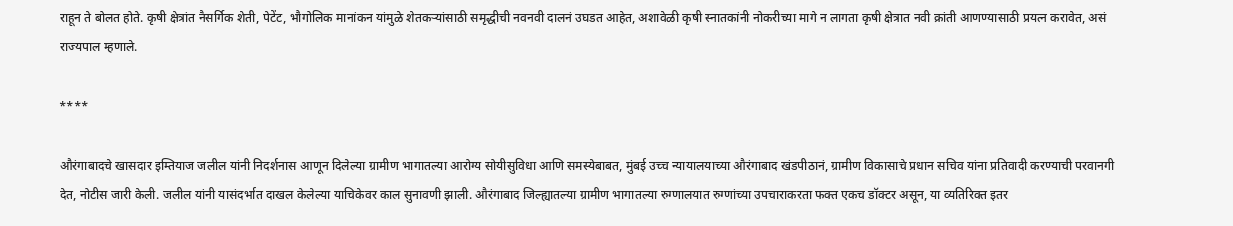राहून ते बोलत होते. कृषी क्षेत्रांत नैसर्गिक शेती, पेटेंट, भौगोलिक मानांकन यांमुळे शेतकऱ्यांसाठी समृद्धीची नवनवी दालनं उघडत आहेत, अशावेळी कृषी स्नातकांनी नोकरीच्या मागे न लागता कृषी क्षेत्रात नवी क्रांती आणण्यासाठी प्रयत्न करावेत, असं राज्यपाल म्हणाले.

****

औरंगाबादचे खासदार इम्तियाज जलील यांनी निदर्शनास आणून दिलेल्या ग्रामीण भागातल्या आरोग्य सोयीसुविधा आणि समस्येबाबत, मुंबई उच्च न्यायालयाच्या औरंगाबाद खंडपीठानं, ग्रामीण विकासाचे प्रधान सचिव यांना प्रतिवादी करण्याची परवानगी देत, नोटीस जारी केली. जलील यांनी यासंदर्भात दाखल केलेल्या याचिकेवर काल सुनावणी झाली. औरंगाबाद जिल्ह्यातल्या ग्रामीण भागातल्या रुग्णालयात रुग्णांच्या उपचाराकरता फक्त एकच डॉक्टर असून, या व्यतिरिक्त इतर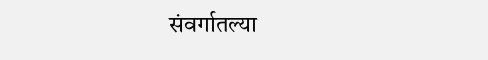संवर्गातल्या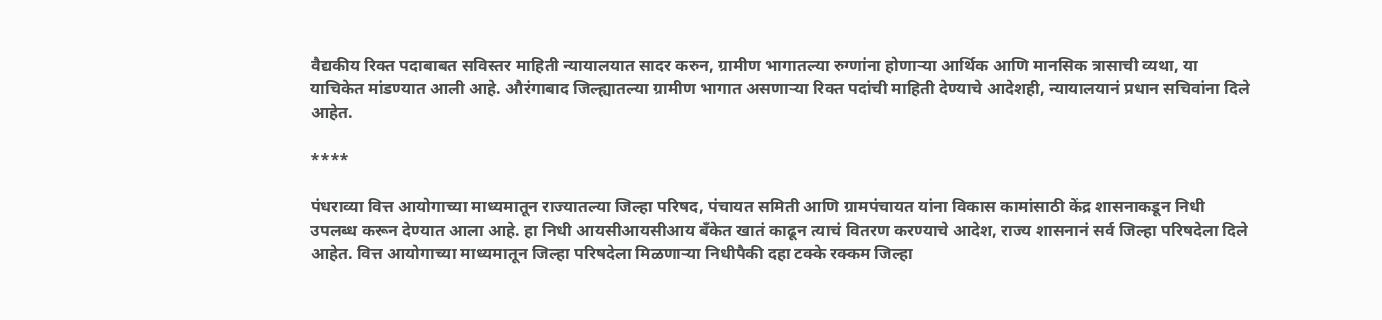वैद्यकीय रिक्त पदाबाबत सविस्तर माहिती न्यायालयात सादर करुन, ग्रामीण भागातल्या रुग्णांना होणाऱ्या आर्थिक आणि मानसिक त्रासाची व्यथा, या याचिकेत मांडण्यात आली आहे. औरंगाबाद जिल्ह्यातल्या ग्रामीण भागात असणाऱ्या रिक्त पदांची माहिती देण्याचे आदेशही, न्यायालयानं प्रधान सचिवांना दिले आहेत.

****

पंधराव्या वित्त आयोगाच्या माध्यमातून राज्यातल्या जिल्हा परिषद, पंचायत समिती आणि ग्रामपंचायत यांना विकास कामांसाठी केंद्र शासनाकडून निधी उपलब्ध करून देण्यात आला आहे. हा निधी आयसीआयसीआय बँकेत खातं काढून त्याचं वितरण करण्याचे आदेश, राज्य शासनानं सर्व जिल्हा परिषदेला दिले आहेत. वित्त आयोगाच्या माध्यमातून जिल्हा परिषदेला मिळणाऱ्या निधीपैकी दहा टक्के रक्कम जिल्हा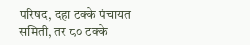परिषद, दहा टक्के पंचायत समिती, तर ८० टक्के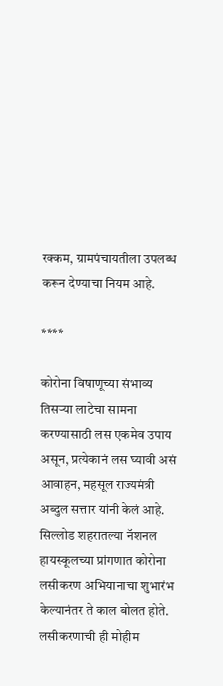रक्कम, ग्रामपंचायतीला उपलब्ध करून देण्याचा नियम आहे.

****

कोरोना विषाणूच्या संभाव्य तिसऱ्या लाटेचा सामना करण्यासाठी लस एकमेव उपाय असून, प्रत्येकानं लस घ्यावी असं आवाहन, महसूल राज्यमंत्री अब्दुल सत्तार यांनी केलं आहे. सिल्लोड शहरातल्या नॅशनल हायस्कूलच्या प्रांगणात कोरोना लसीकरण अभियानाचा शुभारंभ केल्यानंतर ते काल बोलत होते. लसीकरणाची ही मोहीम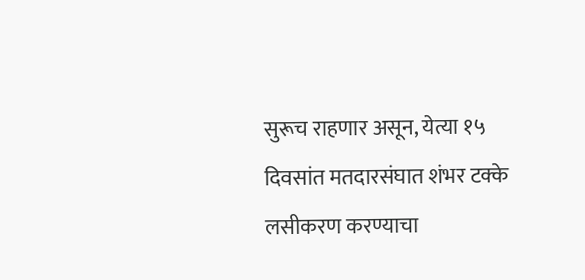सुरूच राहणार असून, येत्या १५ दिवसांत मतदारसंघात शंभर टक्के लसीकरण करण्याचा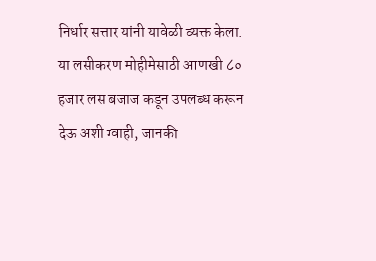निर्धार सत्तार यांनी यावेळी व्यक्त केला. या लसीकरण मोहीमेसाठी आणखी ८० हजार लस बजाज कडून उपलब्ध करून देऊ अशी ग्वाही, जानकी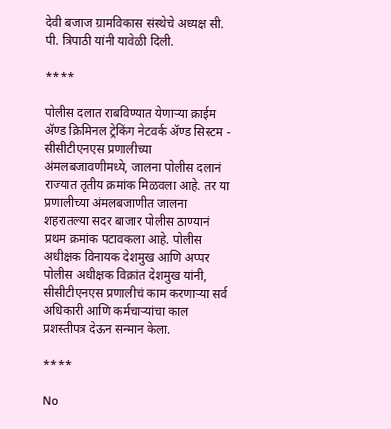देवी बजाज ग्रामविकास संस्थेचे अध्यक्ष सी. पी. त्रिपाठी यांनी यावेळी दिली.

****

पोलीस दलात राबविण्यात येणाऱ्या क्राईम ॲण्ड क्रिमिनल ट्रेकिंग नेटवर्क ॲण्ड सिस्टम - सीसीटीएनएस प्रणालीच्या अंमलबजावणीमध्ये, जालना पोलीस दलानं राज्यात तृतीय क्रमांक मिळवला आहे. तर या प्रणालीच्या अंमलबजाणीत जालना शहरातल्या सदर बाजार पोलीस ठाण्यानं प्रथम क्रमांक पटावकला आहे. पोलीस अधीक्षक विनायक देशमुख आणि अप्पर पोलीस अधीक्षक विक्रांत देशमुख यांनी, सीसीटीएनएस प्रणालीचं काम करणाऱ्या सर्व अधिकारी आणि कर्मचाऱ्यांचा काल प्रशस्तीपत्र देऊन सन्मान केला.

****

No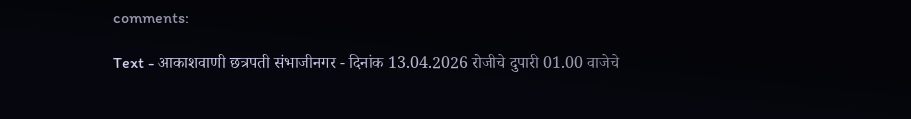comments:

Text - आकाशवाणी छत्रपती संभाजीनगर - दिनांक 13.04.2026 रोजीचे दुपारी 01.00 वाजेचे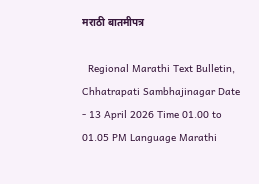मराठी बातमीपत्र

  Regional Marathi Text Bulletin, Chhatrapati Sambhajinagar Date - 13 April 2026 Time 01.00 to 01.05 PM Language Marathi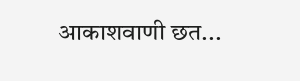आकाशवाणी छत...